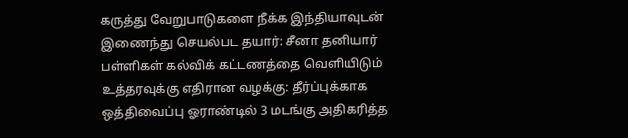கருத்து வேறுபாடுகளை நீக்க இந்தியாவுடன் இணைந்து செயல்பட தயார்: சீனா தனியார் பள்ளிகள் கல்விக் கட்டணத்தை வெளியிடும் உத்தரவுக்கு எதிரான வழக்கு: தீர்ப்புக்காக ஒத்திவைப்பு ஓராண்டில் 3 மடங்கு அதிகரித்த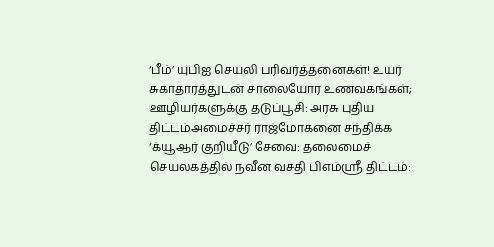‘பீம்’ யுபிஐ செயலி பரிவர்த்தனைகள்! உயர் சுகாதாரத்துடன் சாலையோர உணவகங்கள்; ஊழியர்களுக்கு தடுப்பூசி: அரசு புதிய திட்டம்அமைச்சர் ராஜ்மோகனை சந்திக்க ‘க்யூஆர் குறியீடு’ சேவை: தலைமைச் செயலகத்தில் நவீன வசதி பிஎம்ஸ்ரீ திட்டம்: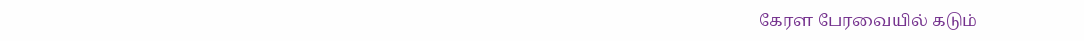கேரள பேரவையில் கடும்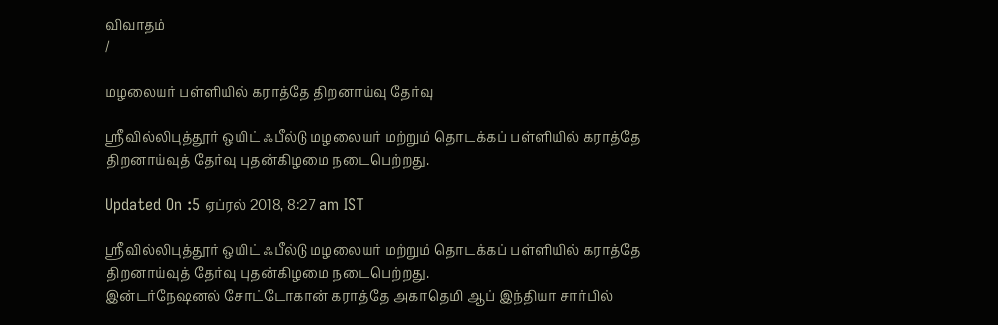விவாதம்
/

மழலையர் பள்ளியில் கராத்தே திறனாய்வு தேர்வு

ஸ்ரீவில்லிபுத்தூர் ஒயிட் ஃபீல்டு மழலையர் மற்றும் தொடக்கப் பள்ளியில் கராத்தே திறனாய்வுத் தேர்வு புதன்கிழமை நடைபெற்றது.

Updated On :5 ஏப்ரல் 2018, 8:27 am IST

ஸ்ரீவில்லிபுத்தூர் ஒயிட் ஃபீல்டு மழலையர் மற்றும் தொடக்கப் பள்ளியில் கராத்தே திறனாய்வுத் தேர்வு புதன்கிழமை நடைபெற்றது.
இன்டர்நேஷனல் சோட்டோகான் கராத்தே அகாதெமி ஆப் இந்தியா சார்பில்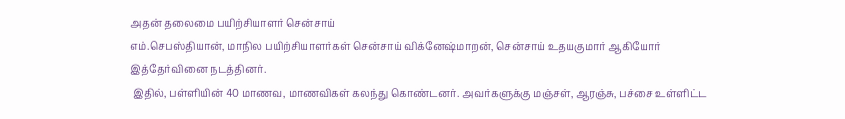அதன் தலைமை பயிற்சியாளர் சென்சாய்
எம்.செபஸ்தியான், மாநில பயிற்சியாளர்கள் சென்சாய் விக்னேஷ்மாறன், சென்சாய் உதயகுமார் ஆகியோர் இத்தேர்வினை நடத்தினர்.
 இதில், பள்ளியின் 40 மாணவ, மாணவிகள் கலந்து கொண்டனர். அவர்களுக்கு மஞ்சள், ஆரஞ்சு, பச்சை உள்ளிட்ட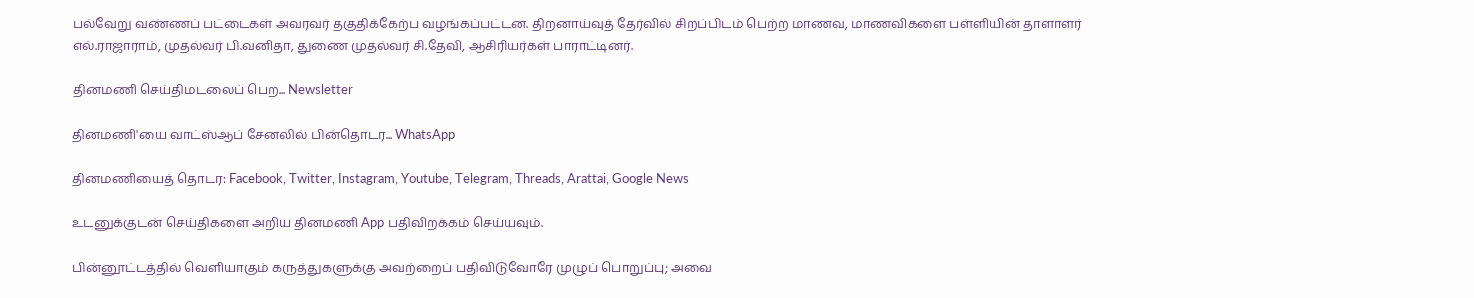பல்வேறு வண்ணப் பட்டைகள் அவரவர் தகுதிக்கேற்ப வழங்கப்பட்டன. திறனாய்வுத் தேர்வில் சிறப்பிடம் பெற்ற மாணவ, மாணவிகளை பள்ளியின் தாளாளர் எல்.ராஜாராம், முதல்வர் பி.வனிதா, துணை முதல்வர் சி.தேவி, ஆசிரியர்கள் பாராட்டினர்.

தினமணி செய்திமடலைப் பெற... Newsletter

தினமணி'யை வாட்ஸ்ஆப் சேனலில் பின்தொடர... WhatsApp

தினமணியைத் தொடர: Facebook, Twitter, Instagram, Youtube, Telegram, Threads, Arattai, Google News

உடனுக்குடன் செய்திகளை அறிய தினமணி App பதிவிறக்கம் செய்யவும்.

பின்னூட்டத்தில் வெளியாகும் கருத்துகளுக்கு அவற்றைப் பதிவிடுவோரே முழுப் பொறுப்பு; அவை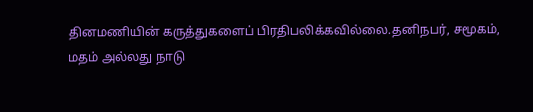தினமணியின் கருத்துகளைப் பிரதிபலிக்கவில்லை.தனிநபர், சமூகம், மதம் அல்லது நாடு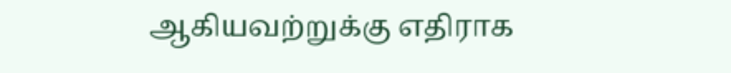ஆகியவற்றுக்கு எதிராக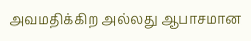அவமதிக்கிற அல்லது ஆபாசமான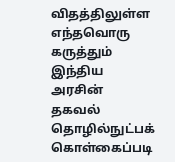விதத்திலுள்ள எந்தவொரு கருத்தும் இந்திய அரசின் தகவல் தொழில்நுட்பக் கொள்கைப்படி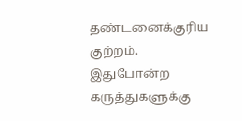தண்டனைக்குரிய குற்றம். இதுபோன்ற கருத்துகளுக்கு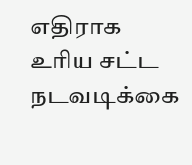எதிராக உரிய சட்ட நடவடிக்கை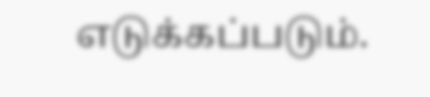எடுக்கப்படும்.